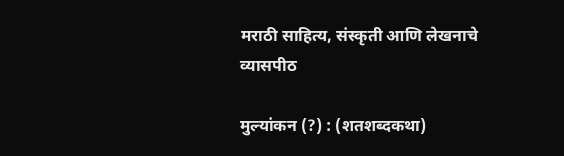मराठी साहित्य, संस्कृती आणि लेखनाचे व्यासपीठ

मुल्यांकन (?) : (शतशब्दकथा)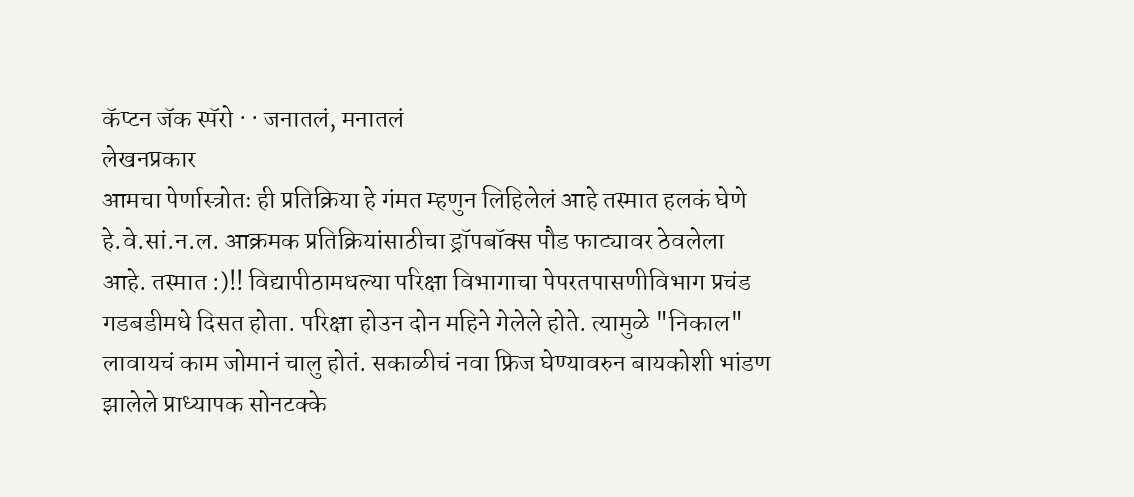कॅप्टन जॅक स्पॅरो · · जनातलं, मनातलं
लेखनप्रकार
आमचा पेर्णास्त्रोतः ही प्रतिक्रिया हे गंमत म्हणुन लिहिलेलं आहे तस्मात हलकं घेणे हे.वे.सां.न.ल. आक्रमक प्रतिक्रियांसाठीचा ड्रॉपबॉक्स पौड फाट्यावर ठेवलेला आहे. तस्मात :)!! विद्यापीठामधल्या परिक्षा विभागाचा पेपरतपासणीविभाग प्रचंड गडबडीमधे दिसत होता. परिक्षा होउन दोन महिने गेलेले होते. त्यामुळे "निकाल" लावायचं काम जोमानं चालु होतं. सकाळीचं नवा फ्रिज घेण्यावरुन बायकोशी भांडण झालेले प्राध्यापक सोनटक्के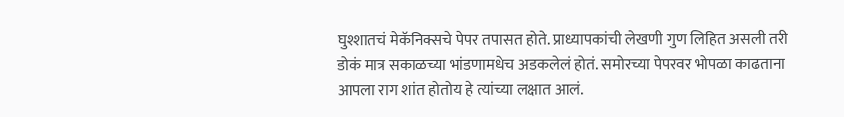घुश्शातचं मेकॅनिक्सचे पेपर तपासत होते. प्राध्यापकांची लेखणी गुण लिहित असली तरी डोकं मात्र सकाळच्या भांडणामधेच अडकलेलं होतं. समोरच्या पेपरवर भोपळा काढताना आपला राग शांत होतोय हे त्यांच्या लक्षात आलं.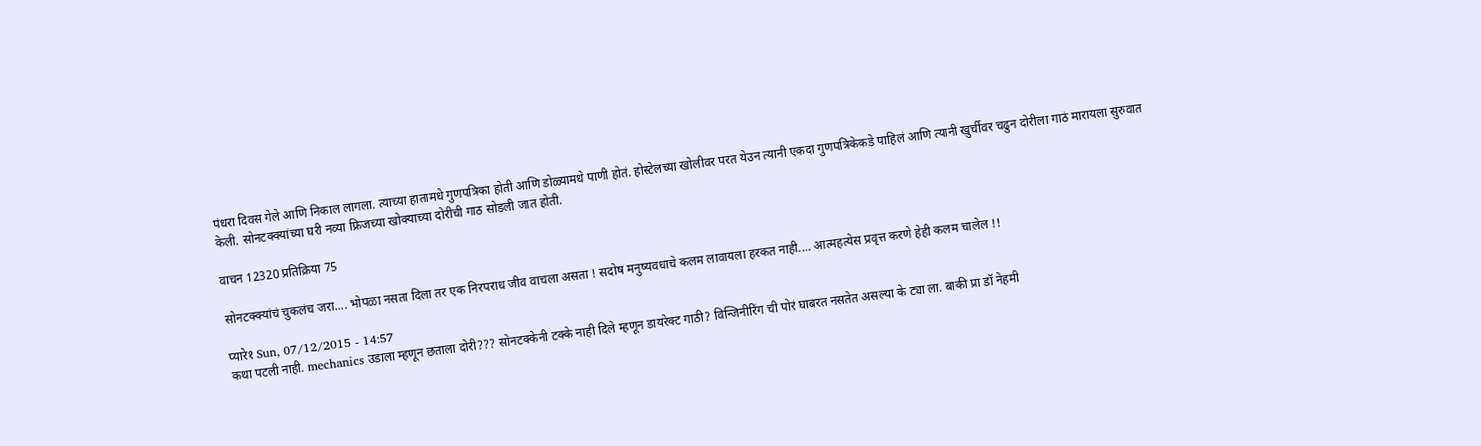पंधरा दिवस गेले आणि निकाल लागला. त्याच्या हातामधे गुणपत्रिका होती आणि डोळ्यामधे पाणी होतं. होस्टेलच्या खोलीवर परत येउन त्यानी एकदा गुणपत्रिकेकडे पाहिलं आणि त्यानी खुर्चीवर चढुन दोरीला गाठं मारायला सुरुवात केली. सोनटक्क्यांच्या घरी नव्या फ्रिजच्या खोक्याच्या दोरीची गाठ सोडली जात होती.

वाचन 12320 प्रतिक्रिया 75

सोनटक्क्यांचं चुकलंच जरा.... भोपळा नसता दिला तर एक निरपराध जीव वाचला असता ! सदोष मनुष्यवधाचे कलम लावायला हरकत नाही.... आत्महत्येस प्रवृत्त करणे हेही कलम चालेल !!

प्यारे१ Sun, 07/12/2015 - 14:57
कथा पटली नाही. mechanics उडाला म्हणून छताला दोरी??? सोनटक्केनी टक्के नाही दिले म्हणून डायरेक्ट गाठी? विन्जिनीरिंग ची पोरं घाबरत नसतेत असल्या के ट्या ला. बाकी प्रा डॉ नेहमी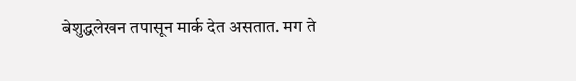बेशुद्धलेखन तपासून मार्क देत असतात. मग ते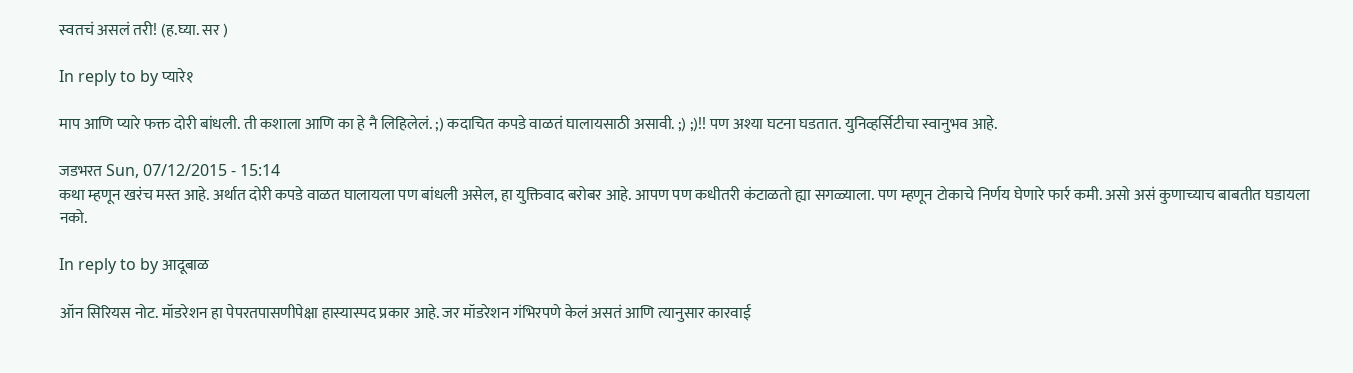स्वतचं असलं तरी! (ह.घ्या. सर )

In reply to by प्यारे१

माप आणि प्यारे फक्त दोरी बांधली. ती कशाला आणि का हे नै लिहिलेलं. ;) कदाचित कपडे वाळतं घालायसाठी असावी. ;) ;)!! पण अश्या घटना घडतात. युनिव्हर्सिटीचा स्वानुभव आहे.

जडभरत Sun, 07/12/2015 - 15:14
कथा म्हणून खरंच मस्त आहे. अर्थात दोरी कपडे वाळत घालायला पण बांधली असेल, हा युक्तिवाद बरोबर आहे. आपण पण कधीतरी कंटाळतो ह्या सगळ्याला. पण म्हणून टोकाचे निर्णय घेणारे फार्र कमी. असो असं कुणाच्याच बाबतीत घडायला नको.

In reply to by आदूबाळ

ऑन सिरियस नोट. मॉडरेशन हा पेपरतपासणीपेक्षा हास्यास्पद प्रकार आहे. जर मॉडरेशन गंभिरपणे केलं असतं आणि त्यानुसार कारवाई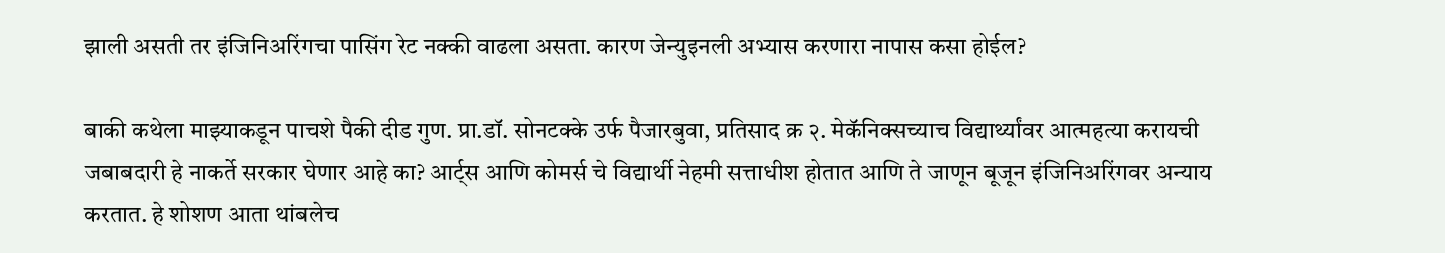झाली असती तर इंजिनिअरिंगचा पासिंग रेट नक्की वाढला असता. कारण जेन्युइनली अभ्यास करणारा नापास कसा होईल?

बाकी कथेला माझ्याकडून पाचशे पैकी दीड गुण. प्रा.डॉ. सोनटक्के उर्फ पैजारबुवा, प्रतिसाद क्र २. मेकॅनिक्सच्याच विद्यार्थ्यांवर आत्महत्या करायची जबाबदारी हे नाकर्ते सरकार घेणार आहे का? आर्ट्स आणि कोमर्स चे विद्यार्थी नेहमी सत्ताधीश होतात आणि ते जाणून बूजून इंजिनिअरिंगवर अन्याय करतात. हे शोशण आता थांबलेच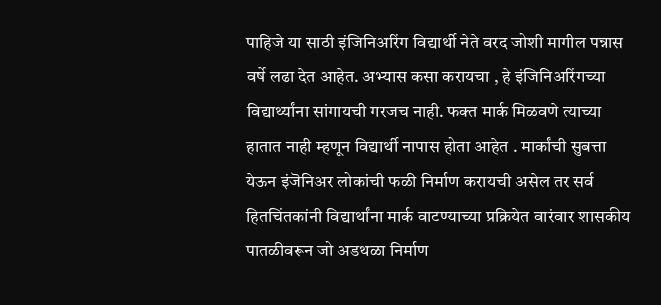पाहिजे या साठी इंजिनिअरिंग विद्यार्थी नेते वरद जोशी मागील पन्नास वर्षे लढा देत आहेत. अभ्यास कसा करायचा , हे इंजिनिअरिंगच्या विद्यार्थ्यांना सांगायची गरजच नाही. फक्त मार्क मिळवणे त्याच्या हातात नाही म्हणून विद्यार्थी नापास होता आहेत . मार्कांची सुबत्ता येऊन इंजॆनिअर लोकांची फळी निर्माण करायची असेल तर सर्व हितचिंतकांनी विद्यार्थांना मार्क वाटण्याच्या प्रक्रियेत वारंवार शासकीय पातळीवरून जो अडथळा निर्माण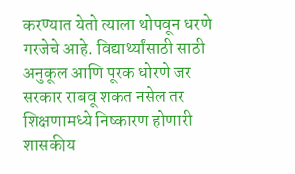करण्यात येतो त्याला थोपवून धरणे गरजेचे आहे. विद्यार्थ्यांसाठी साठी अनुकूल आणि पूरक धोरणे जर सरकार राबवू शकत नसेल तर शिक्षणामध्ये निष्कारण होणारी शासकीय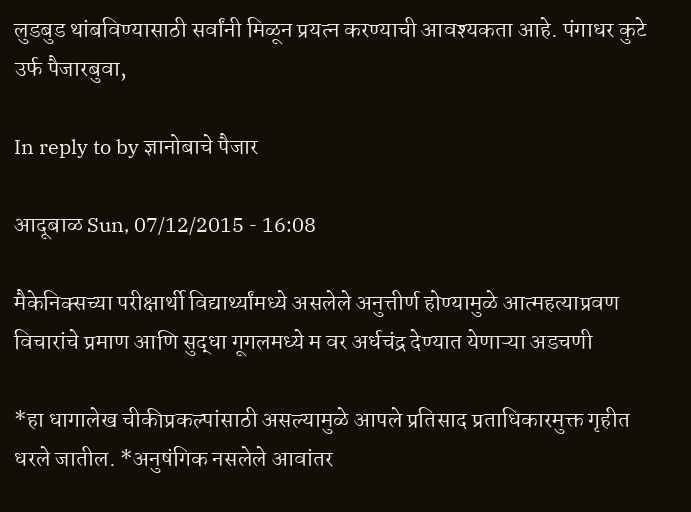लुडबुड थांबविण्यासाठी सर्वांनी मिळून प्रयत्न करण्याची आवश्यकता आहे. पंगाधर कुटे उर्फ पैजारबुवा,

In reply to by ज्ञानोबाचे पैजार

आदूबाळ Sun, 07/12/2015 - 16:08

मैकेनिक्सच्या परीक्षार्थी विद्यार्थ्यांमध्ये असलेले अनुत्तीर्ण होण्यामुळे आत्महत्याप्रवण विचारांचे प्रमाण आणि सुद्धा गूगलमध्ये म वर अर्धचंद्र देण्यात येणाऱ्या अडचणी

*हा धागालेख चीकीप्रकल्पांसाठी असल्यामुळे आपले प्रतिसाद प्रताधिकारमुक्त गृहीत धरले जातील. *अनुषंगिक नसलेले आवांतर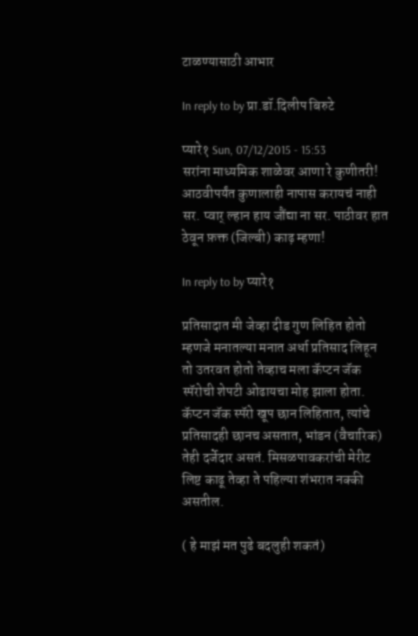टाळण्यासाठी आभार

In reply to by प्रा.डॉ.दिलीप बिरुटे

प्यारे१ Sun, 07/12/2015 - 15:53
सरांना माध्यमिक शाळेवर आणा रे कुणीतरी! आठवीपर्यंत कुणालाही नापास करायचं नाही सर. प्वार् ल्हान हाय जौंद्या ना सर. पाठीवर हात ठेवून फ़क्त (जिल्बी) काढ़ म्हणा!

In reply to by प्यारे१

प्रतिसादात मी जेव्हा दीड गुण लिहित होतो म्हणजे मनातल्या मनात अर्धा प्रतिसाद लिहून तो उतरवत होतो तेव्हाच मला कॅप्टन जॅक स्पॅरोची शेपटी ओढायचा मोह झाला होता. कॅप्टन जॅक स्पॅरो खूप छान लिहितात, त्यांचे प्रतिसादही छानच असतात, भांडन (वैचारिक) तेही दर्जेदार असतं. मिसळपावकरांची मेरीट लिष्ट काढू तेव्हा ते पहिल्या शंभरात नक्की असतील.

( हे माझं मत पुढे बदलुही शकतं)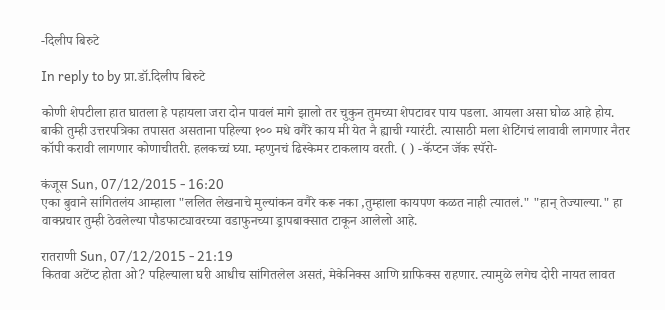-दिलीप बिरुटे

In reply to by प्रा.डॉ.दिलीप बिरुटे

कोणी शेपटीला हात घातला हे पहायला जरा दोन पावलं मागे झालो तर चुकुन तुमच्या शेपटावर पाय पडला. आयला असा घोळ आहे होय. बाकी तुम्ही उत्तरपत्रिका तपासत असताना पहिल्या १०० मधे वगैरे काय मी येत नै ह्याची ग्यारंटी. त्यासाठी मला शेटिंगचं लावावी लागणार नैतर कॉपी करावी लागणार कोणाचीतरी. हलकच्चं घ्या. म्हणुनचं ढिस्केमर टाकलाय वरती. ( ) -कॅप्टन जॅक स्पॅरो-

कंजूस Sun, 07/12/2015 - 16:20
एका बुवाने सांगितलंय आम्हाला "ललित लेखनाचे मुल्यांकन वगैरे करू नका ,तुम्हाला कायपण कळत नाही त्यातलं." "हान् तेज्याल्या." हा वाक्प्रचार तुम्ही ठेवलेल्या पौडफाट्यावरच्या वडाफुनच्या ड्रापबाक्सात टाकून आलेलो आहे.

रातराणी Sun, 07/12/2015 - 21:19
कितवा अटेंप्ट होता ओ? पहिल्याला घरी आधीच सांगितलेल असतं, मेकेनिक्स आणि ग्राफिक्स राहणार. त्यामुळे लगेच दोरी नायत लावत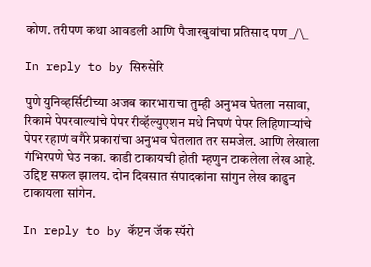कोण. तरीपण कथा आवडली आणि पैजारबुवांचा प्रतिसाद पण _/\_

In reply to by सिरुसेरि

पुणे युनिव्हर्सिटीच्या अजब कारभाराचा तुम्ही अनुभव घेतला नसावा, रिकामे पेपरवाल्यांचे पेपर रीव्हॅल्युएशन मधे निघणं पेपर लिहिणार्‍यांचे पेपर रहाणं वगैरे प्रकारांचा अनुभव घेतलात तर समजेल. आणि लेखाला गंभिरपणे घेउ नका. काडी टाकायची होती म्हणुन टाकलेला लेख आहे. उद्दिष्ट सफल झालय. दोन दिवसात संपादकांना सांगुन लेख काढुन टाकायला सांगेन.

In reply to by कॅप्टन जॅक स्पॅरो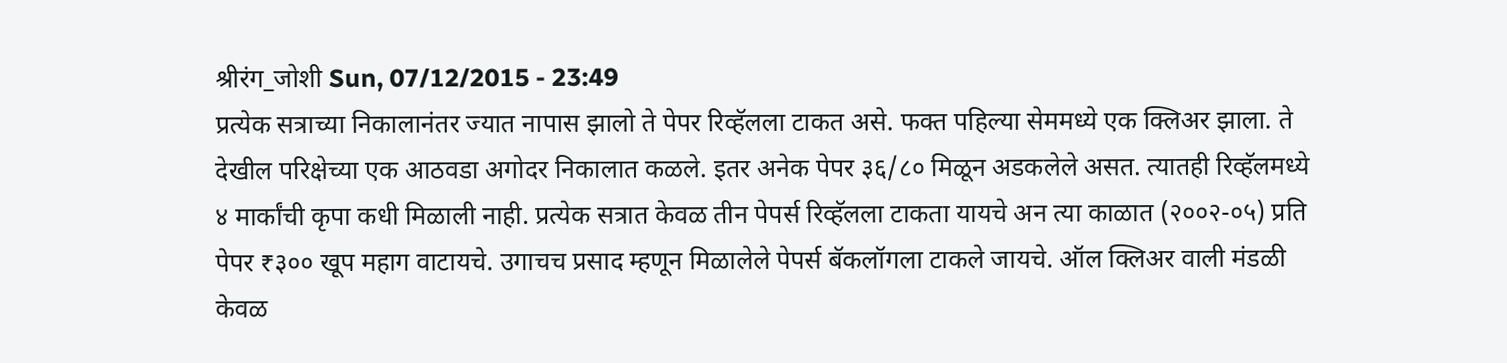श्रीरंग_जोशी Sun, 07/12/2015 - 23:49
प्रत्येक सत्राच्या निकालानंतर ज्यात नापास झालो ते पेपर रिव्हॅलला टाकत असे. फक्त पहिल्या सेममध्ये एक क्लिअर झाला. ते देखील परिक्षेच्या एक आठवडा अगोदर निकालात कळले. इतर अनेक पेपर ३६/८० मिळून अडकलेले असत. त्यातही रिव्हॅलमध्ये ४ मार्कांची कृपा कधी मिळाली नाही. प्रत्येक सत्रात केवळ तीन पेपर्स रिव्हॅलला टाकता यायचे अन त्या काळात (२००२-०५) प्रति पेपर ₹३०० खूप महाग वाटायचे. उगाचच प्रसाद म्हणून मिळालेले पेपर्स बॅकलॉगला टाकले जायचे. ऑल क्लिअर वाली मंडळी केवळ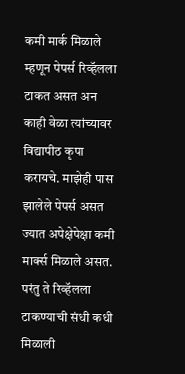कमी मार्क मिळाले म्हणून पेपर्स रिव्हॅलला टाकत असत अन काही वेळा त्यांच्यावर विद्यापीठ कृपा करायचे. माझेही पास झालेले पेपर्स असत ज्यात अपेक्षेपेक्षा कमी मार्क्स मिळाले असत. परंतु ते रिव्हॅलला टाकण्याची संधी कधी मिळाली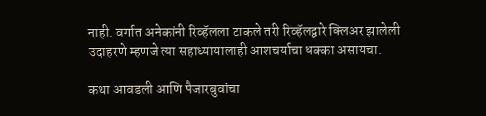नाही. वर्गात अनेकांनी रिव्हॅलला टाकले तरी रिव्हॅलद्वारे क्लिअर झालेली उदाहरणे म्हणजे त्या सहाध्यायालाही आशचर्याचा धक्का असायचा.

कथा आवडली आणि पैजारबुवांचा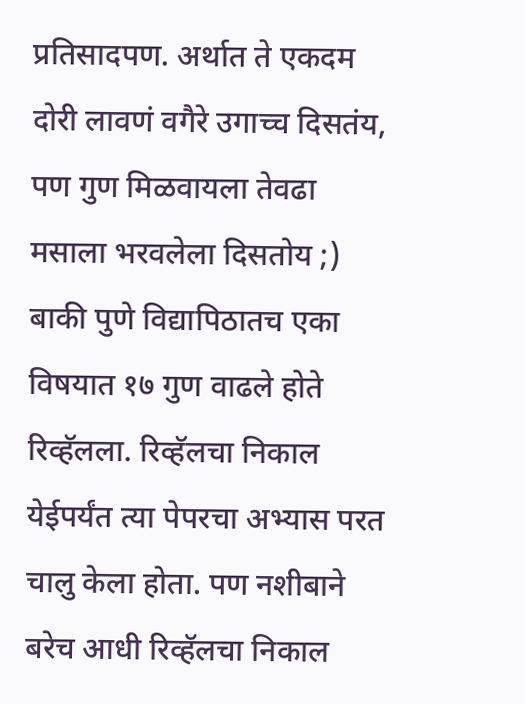प्रतिसादपण. अर्थात ते एकदम दोरी लावणं वगैरे उगाच्च दिसतंय, पण गुण मिळवायला तेवढा मसाला भरवलेला दिसतोय ;) बाकी पुणे विद्यापिठातच एका विषयात १७ गुण वाढले होते रिव्हॅलला. रिव्हॅलचा निकाल येईपर्यंत त्या पेपरचा अभ्यास परत चालु केला होता. पण नशीबाने बरेच आधी रिव्हॅलचा निकाल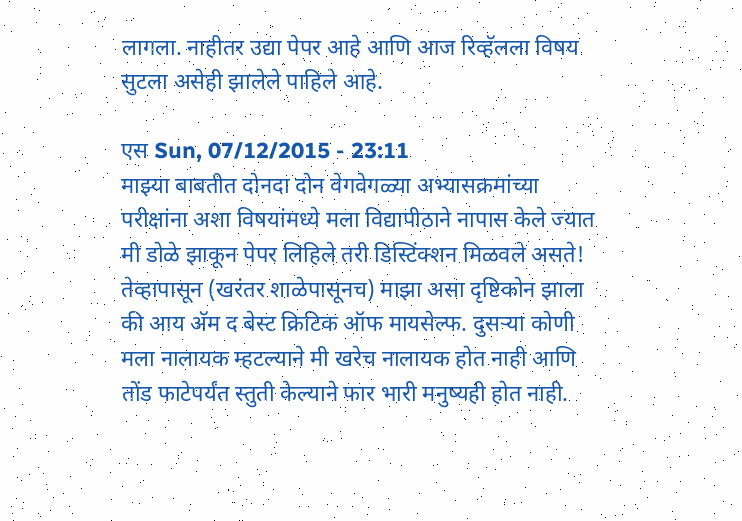लागला. नाहीतर उद्या पेपर आहे आणि आज रिव्हॅलला विषय सुटला असेही झालेले पाहिले आहे.

एस Sun, 07/12/2015 - 23:11
माझ्या बाबतीत दोनदा दोन वेगवेगळ्या अभ्यासक्रमांच्या परीक्षांना अशा विषयांमध्ये मला विद्यापीठाने नापास केले ज्यात मी डोळे झाकून पेपर लिहिले तरी डिस्टिंक्शन मिळवले असते! तेव्हापासून (खरंतर शाळेपासूनच) माझा असा दृष्टिकोन झाला की आय अ‍ॅम द बेस्ट क्रिटिक ऑफ मायसेल्फ. दुसर्‍या कोणी मला नालायक म्हटल्याने मी खरेच नालायक होत नाही आणि तोंड फाटेपर्यंत स्तुती केल्याने फार भारी मनुष्यही होत नाही.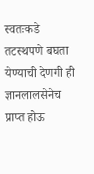स्वतःकडे तटस्थपणे बघता येण्याची देणगी ही ज्ञानलालसेनेच प्राप्त होऊ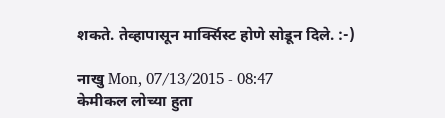शकते. तेव्हापासून मार्क्सिस्ट होणे सोडून दिले. :-)

नाखु Mon, 07/13/2015 - 08:47
केमीकल लोच्या हुता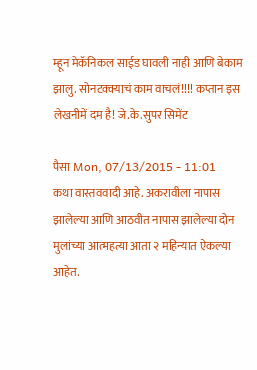म्हून मेकॅनिकल साईड घावली नाही आणि बेकाम झालु. सोनटक्क्याचं काम वाचलं!!!! कप्तान इस लेखनीमें दम है! जे.के.सुपर सिमेंट

पैसा Mon, 07/13/2015 - 11:01
कथा वास्तववादी आहे. अकरावीला नापास झालेल्या आणि आठवीत नापास झालेल्या दोन मुलांच्या आत्महत्या आता २ महिन्यात ऐकल्या आहेत.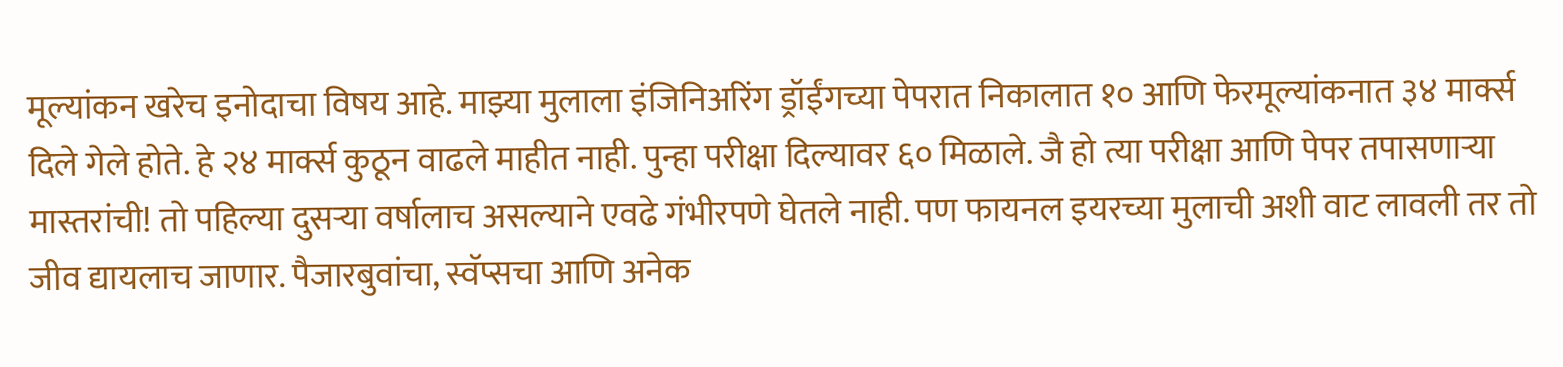मूल्यांकन खरेच इनोदाचा विषय आहे. माझ्या मुलाला इंजिनिअरिंग ड्रॉईंगच्या पेपरात निकालात १० आणि फेरमूल्यांकनात ३४ मार्क्स दिले गेले होते. हे २४ मार्क्स कुठून वाढले माहीत नाही. पुन्हा परीक्षा दिल्यावर ६० मिळाले. जै हो त्या परीक्षा आणि पेपर तपासणार्‍या मास्तरांची! तो पहिल्या दुसर्‍या वर्षालाच असल्याने एवढे गंभीरपणे घेतले नाही. पण फायनल इयरच्या मुलाची अशी वाट लावली तर तो जीव द्यायलाच जाणार. पैजारबुवांचा, स्वॅप्सचा आणि अनेक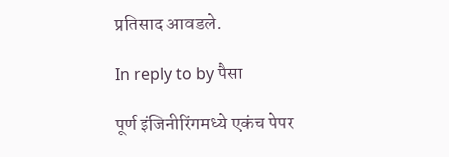प्रतिसाद आवडले.

In reply to by पैसा

पूर्ण इंजिनीरिंगमध्ये एकंच पेपर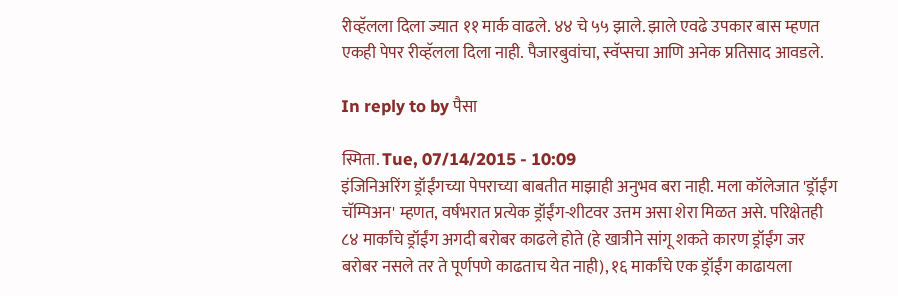रीव्हॅलला दिला ज्यात ११ मार्क वाढले. ४४ चे ५५ झाले. झाले एवढे उपकार बास म्हणत एकही पेपर रीव्हॅलला दिला नाही. पैजारबुवांचा, स्वॅप्सचा आणि अनेक प्रतिसाद आवडले.

In reply to by पैसा

स्मिता. Tue, 07/14/2015 - 10:09
इंजिनिअरिंग ड्रॉईंगच्या पेपराच्या बाबतीत माझाही अनुभव बरा नाही. मला कॉलेजात 'ड्रॉईंग चॅम्पिअन' म्हणत, वर्षभरात प्रत्येक ड्रॉईंग-शीटवर उत्तम असा शेरा मिळत असे. परिक्षेतही ८४ मार्कांचे ड्रॉईंग अगदी बरोबर काढले होते (हे खात्रीने सांगू शकते कारण ड्रॉईंग जर बरोबर नसले तर ते पूर्णपणे काढताच येत नाही), १६ मार्कांचे एक ड्रॉईंग काढायला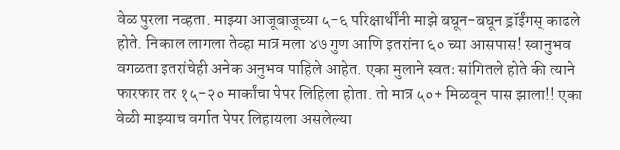वेळ पुरला नव्हता. माझ्या आजूबाजूच्या ५-६ परिक्षार्थींनी माझे बघून-बघून ड्रॉईंगस् काढले होते. निकाल लागला तेव्हा मात्र मला ४७ गुण आणि इतरांना ६० च्या आसपास! स्वानुभव वगळता इतरांचेही अनेक अनुभव पाहिले आहेत. एका मुलाने स्वतः सांगितले होते की त्याने फारफार तर १५-२० मार्कांचा पेपर लिहिला होता. तो मात्र ५०+ मिळवून पास झाला!! एका वेळी माझ्याच वर्गात पेपर लिहायला असलेल्या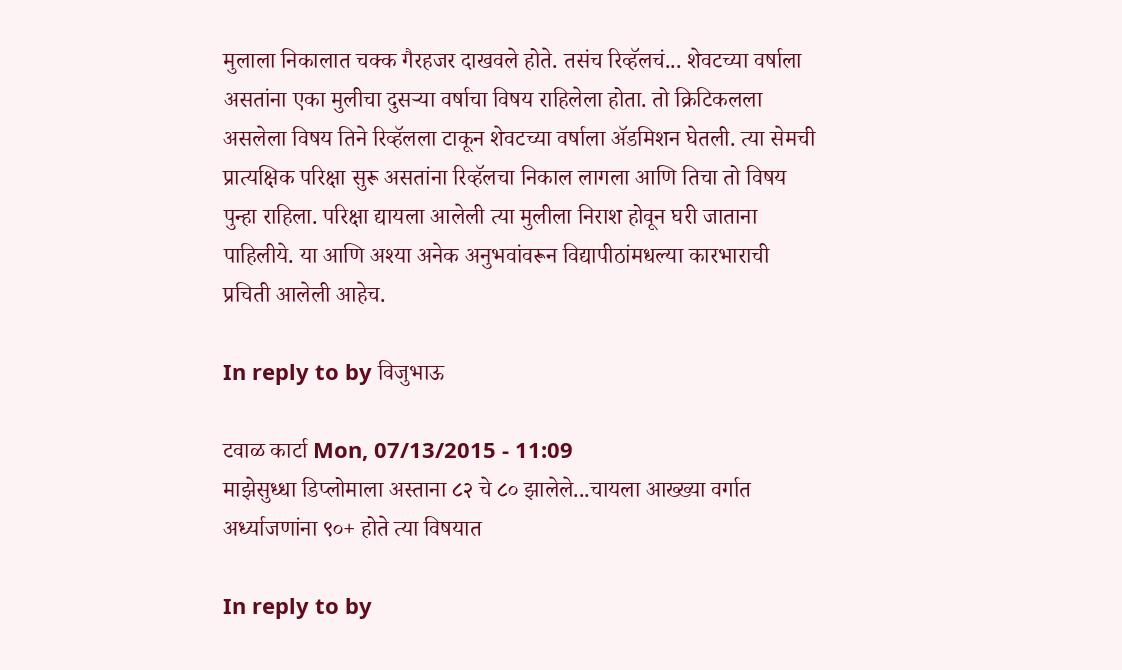मुलाला निकालात चक्क गैरहजर दाखवले होते. तसंच रिव्हॅलचं... शेवटच्या वर्षाला असतांना एका मुलीचा दुसर्‍या वर्षाचा विषय राहिलेला होता. तो क्रिटिकलला असलेला विषय तिने रिव्हॅलला टाकून शेवटच्या वर्षाला अ‍ॅडमिशन घेतली. त्या सेमची प्रात्यक्षिक परिक्षा सुरू असतांना रिव्हॅलचा निकाल लागला आणि तिचा तो विषय पुन्हा राहिला. परिक्षा द्यायला आलेली त्या मुलीला निराश होवून घरी जाताना पाहिलीये. या आणि अश्या अनेक अनुभवांवरून विद्यापीठांमधल्या कारभाराची प्रचिती आलेली आहेच.

In reply to by विजुभाऊ

टवाळ कार्टा Mon, 07/13/2015 - 11:09
माझेसुध्धा डिप्लोमाला अस्ताना ८२ चे ८० झालेले...चायला आख्ख्या वर्गात अर्ध्याजणांना ९०+ होते त्या विषयात

In reply to by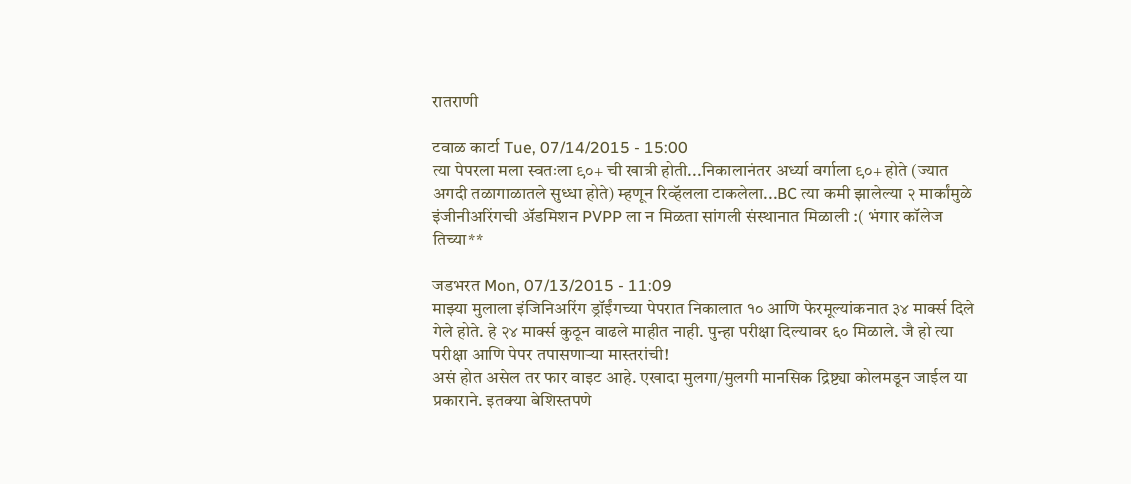रातराणी

टवाळ कार्टा Tue, 07/14/2015 - 15:00
त्या पेपरला मला स्वतःला ९०+ ची खात्री होती...निकालानंतर अर्ध्या वर्गाला ९०+ होते (ज्यात अगदी तळागाळातले सुध्धा होते) म्हणून रिव्हॅलला टाकलेला...BC त्या कमी झालेल्या २ मार्कांमुळे इंजीनीअरिंगची अ‍ॅडमिशन PVPP ला न मिळता सांगली संस्थानात मिळाली :( भंगार कॉलेज तिच्या**

जडभरत Mon, 07/13/2015 - 11:09
माझ्या मुलाला इंजिनिअरिंग ड्रॉईंगच्या पेपरात निकालात १० आणि फेरमूल्यांकनात ३४ मार्क्स दिले गेले होते. हे २४ मार्क्स कुठून वाढले माहीत नाही. पुन्हा परीक्षा दिल्यावर ६० मिळाले. जै हो त्या परीक्षा आणि पेपर तपासणार्‍या मास्तरांची!
असं होत असेल तर फार वाइट आहे. एखादा मुलगा/मुलगी मानसिक द्रिष्ट्या कोलमडून जाईल या प्रकाराने. इतक्या बेशिस्तपणे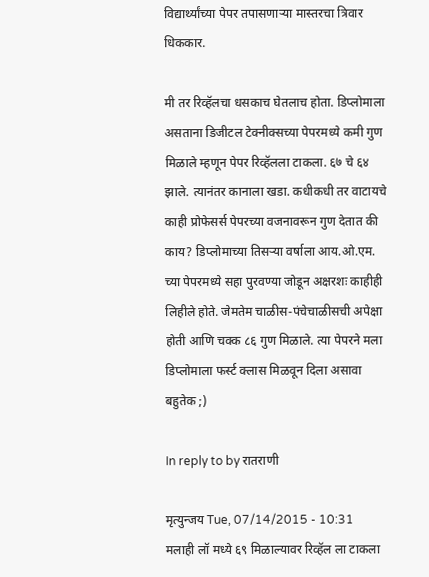विद्यार्थ्यांच्या पेपर तपासणार्‍या मास्तरचा त्रिवार धिककार.

मी तर रिव्हॅलचा धसकाच घेतलाच होता. डिप्लोमाला असताना डिजीटल टेक्नीक्सच्या पेपरमध्ये कमी गुण मिळाले म्हणून पेपर रिव्हॅलला टाकला. ६७ चे ६४ झाले. त्यानंतर कानाला खडा. कधीकधी तर वाटायचे काही प्रोफेसर्स पेपरच्या वजनावरून गुण देतात की काय? डिप्लोमाच्या तिसर्‍या वर्षाला आय.ओ.एम. च्या पेपरमध्ये सहा पुरवण्या जोडून अक्षरशः काहीही लिहीले होते. जेमतेम चाळीस-पंचेचाळीसची अपेक्षा होती आणि चक्क ८६ गुण मिळाले. त्या पेपरने मला डिप्लोमाला फर्स्ट क्लास मिळवून दिला असावा बहुतेक ;)

In reply to by रातराणी

मृत्युन्जय Tue, 07/14/2015 - 10:31
मलाही लॉ मध्ये ६९ मिळाल्यावर रिव्हॅल ला टाकला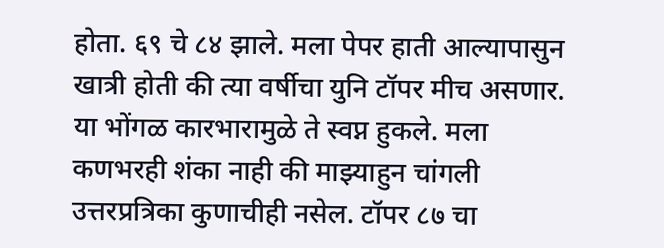होता. ६९ चे ८४ झाले. मला पेपर हाती आल्यापासुन खात्री होती की त्या वर्षीचा युनि टॉपर मीच असणार. या भोंगळ कारभारामुळे ते स्वप्न हुकले. मला कणभरही शंका नाही की माझ्याहुन चांगली उत्तरप्रत्रिका कुणाचीही नसेल. टॉपर ८७ चा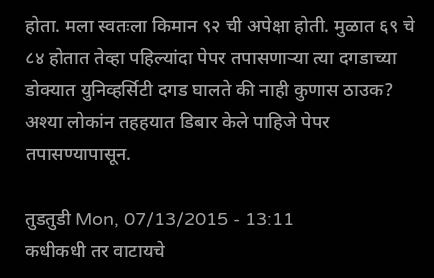होता. मला स्वतःला किमान ९२ ची अपेक्षा होती. मुळात ६९ चे ८४ होतात तेव्हा पहिल्यांदा पेपर तपासणार्‍या त्या दगडाच्या डोक्यात युनिव्हर्सिटी दगड घालते की नाही कुणास ठाउक? अश्या लोकांन तहहयात डिबार केले पाहिजे पेपर तपासण्यापासून.

तुडतुडी Mon, 07/13/2015 - 13:11
कधीकधी तर वाटायचे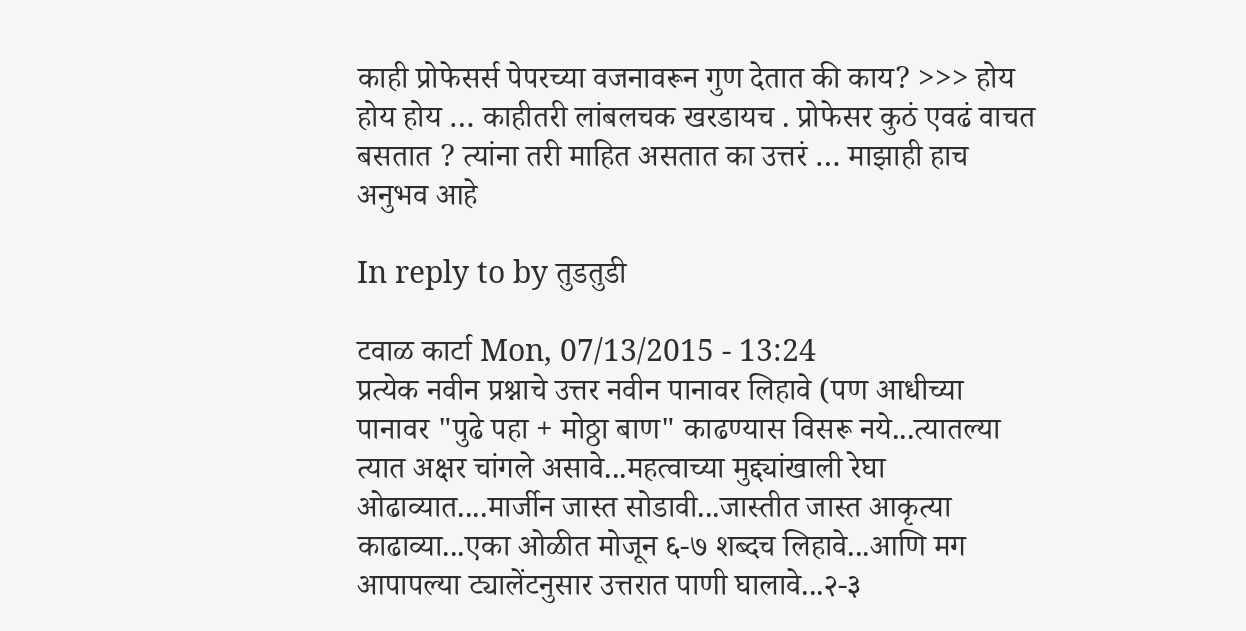काही प्रोफेसर्स पेपरच्या वजनावरून गुण देतात की काय? >>> होय होय होय … काहीतरी लांबलचक खरडायच . प्रोफेसर कुठं एवढं वाचत बसतात ? त्यांना तरी माहित असतात का उत्तरं … माझाही हाच अनुभव आहे

In reply to by तुडतुडी

टवाळ कार्टा Mon, 07/13/2015 - 13:24
प्रत्येक नवीन प्रश्नाचे उत्तर नवीन पानावर लिहावे (पण आधीच्या पानावर "पुढे पहा + मोठ्ठा बाण" काढण्यास विसरू नये...त्यातल्या त्यात अक्षर चांगले असावे...महत्वाच्या मुद्द्यांखाली रेघा ओढाव्यात....मार्जीन जास्त सोडावी...जास्तीत जास्त आकृत्या काढाव्या...एका ओळीत मोजून ६-७ शब्दच लिहावे...आणि मग आपापल्या ट्यालेंटनुसार उत्तरात पाणी घालावे...२-३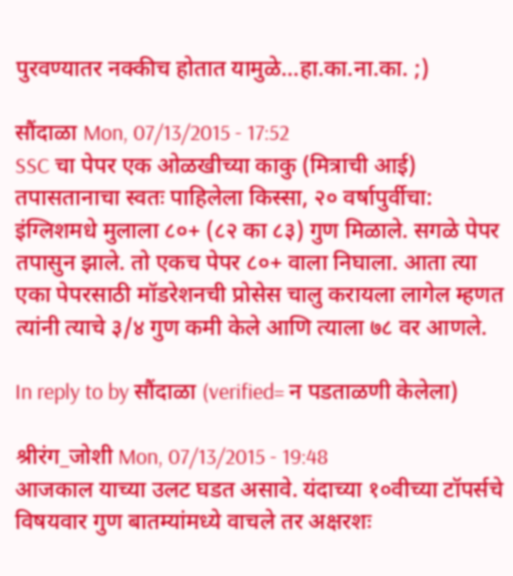पुरवण्यातर नक्कीच होतात यामुळे...हा.का.ना.का. ;)

सौंदाळा Mon, 07/13/2015 - 17:52
SSC चा पेपर एक ओळखीच्या काकु (मित्राची आई) तपासतानाचा स्वतः पाहिलेला किस्सा, २० वर्षापुर्वीचा: इंग्लिशमधे मुलाला ८०+ (८२ का ८३) गुण मिळाले. सगळे पेपर तपासुन झाले. तो एकच पेपर ८०+ वाला निघाला. आता त्या एका पेपरसाठी मॉडरेशनची प्रोसेस चालु करायला लागेल म्हणत त्यांनी त्याचे ३/४ गुण कमी केले आणि त्याला ७८ वर आणले.

In reply to by सौंदाळा (verified= न पडताळणी केलेला)

श्रीरंग_जोशी Mon, 07/13/2015 - 19:48
आजकाल याच्या उलट घडत असावे. यंदाच्या १०वीच्या टॉपर्सचे विषयवार गुण बातम्यांमध्ये वाचले तर अक्षरशः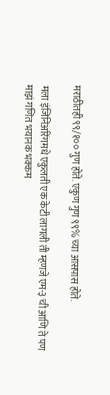मराठीतही ९९/१०० गुण होते. एकुण गुण ९९% च्या आसपास होते.

मला इंजिनिअरिंगमधे एकुलती एक केटी लागली ती म्हणजे एम-३ ची आणि ते पण माझं गणित भयानक भक्कम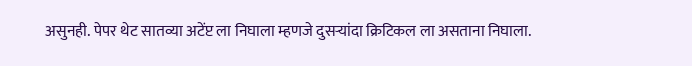असुनही. पेपर थेट सातव्या अटेंप्ट ला निघाला म्हणजे दुसर्‍यांदा क्रिटिकल ला असताना निघाला.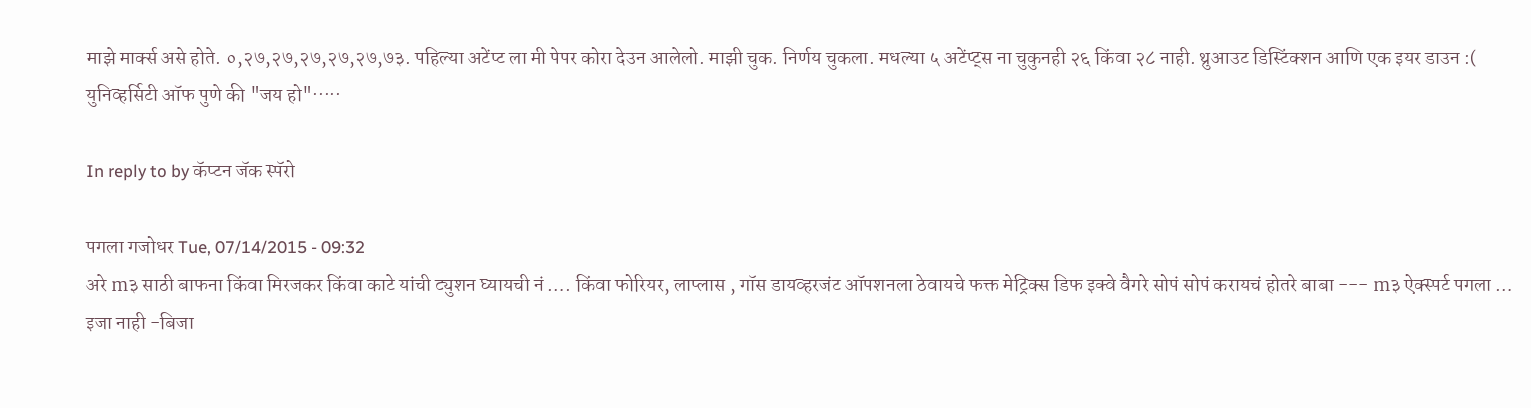माझे मार्क्स असे होते. ०,२७,२७,२७,२७,२७,७३. पहिल्या अटेंप्ट ला मी पेपर कोरा देउन आलेलो. माझी चुक. निर्णय चुकला. मधल्या ५ अटेंप्ट्स ना चुकुनही २६ किंवा २८ नाही. थ्रुआउट डिस्टिंक्शन आणि एक इयर डाउन :( युनिव्हर्सिटी ऑफ पुणे की "जय हो"·····

In reply to by कॅप्टन जॅक स्पॅरो

पगला गजोधर Tue, 07/14/2015 - 09:32
अरे m३ साठी बाफना किंवा मिरजकर किंवा काटे यांची ट्युशन घ्यायची नं …. किंवा फोरियर, लाप्लास , गॉस डायव्हरजंट ऑपशनला ठेवायचे फक्त मेट्रिक्स डिफ इक्वे वैगरे सोपं सोपं करायचं होतरे बाबा --- m३ ऐक्स्पर्ट पगला … इजा नाही -बिजा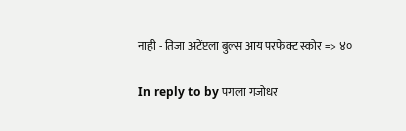नाही - तिजा अटेंप्टला बुल्स आय परफेक्ट स्कोर => ४०

In reply to by पगला गजोधर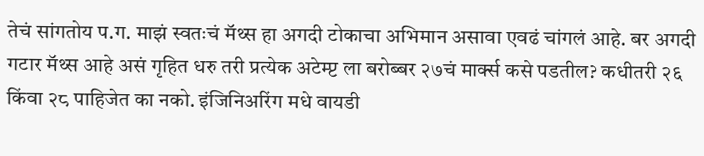तेचं सांगतोय प.ग. माझं स्वतःचं मॅथ्स हा अगदी टोकाचा अभिमान असावा एवढं चांगलं आहे. बर अगदी गटार मॅथ्स आहे असं गृहित धरु तरी प्रत्येक अटेम्प्ट ला बरोब्बर २७चं मार्क्स कसे पडतील? कधीतरी २६ किंवा २८ पाहिजेत का नको. इंजिनिअरिंग मधे वायडी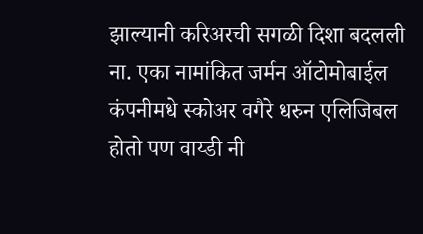झाल्यानी करिअरची सगळी दिशा बदलली ना. एका नामांकित जर्मन ऑटोमोबाईल कंपनीमधे स्कोअर वगैरे धरुन एलिजिबल होतो पण वाय्डी नी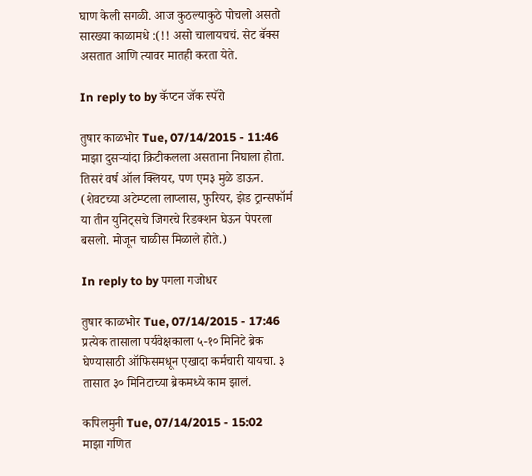घाण केली सगळी. आज कुठल्याकुठे पोचलो असतो सारख्या काळामधे :(!! असो चालायचचं. सेट बॅक्स असतात आणि त्यावर मातही करता येते.

In reply to by कॅप्टन जॅक स्पॅरो

तुषार काळभोर Tue, 07/14/2015 - 11:46
माझा दुसर्‍यांदा क्रिटीकलला असताना निघाला होता. तिसरं वर्ष ऑल क्लियर, पण एम३ मुळे डाऊन. (शेवटच्या अटेम्प्टला लाप्लास, फुरियर, झेड ट्रान्सफॉर्म या तीन युनिट्सचे जिगरचे रिडक्शन घेऊन पेपरला बसलो. मोजून चाळीस मिळाले होते.)

In reply to by पगला गजोधर

तुषार काळभोर Tue, 07/14/2015 - 17:46
प्रत्येक तासाला पर्यवेक्षकाला ५-१० मिनिटे ब्रेक घेण्यासाठी ऑफिसमधून एखादा कर्मचारी यायचा. ३ तासात ३० मिनिटाच्या ब्रेकमध्ये काम झालं.

कपिलमुनी Tue, 07/14/2015 - 15:02
माझा गणित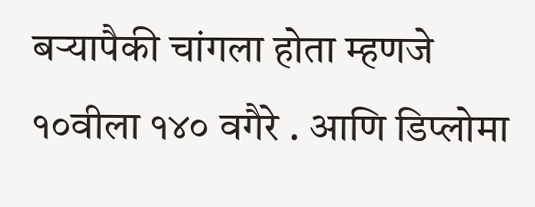बर्‍यापैकी चांगला होता म्हणजे १०वीला १४० वगैरे . आणि डिप्लोमा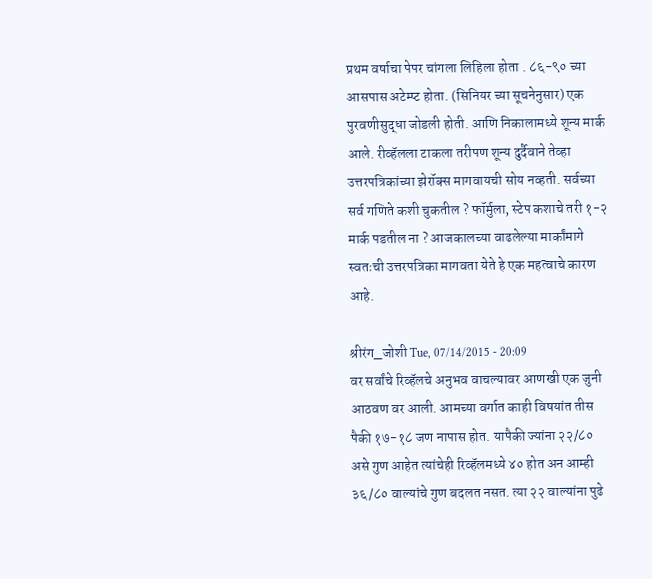प्रथम वर्षाचा पेपर चांगला लिहिला होता . ८६-९० च्या आसपास अटेम्प्ट होता. (सिनियर च्या सूचनेनुसार) एक पुरवणीसुद्धा जोडली होती. आणि निकालामध्ये शून्य मार्क आले. रीव्हॅलला टाकला तरीपण शून्य दुर्दैवाने तेव्हा उत्तरपत्रिकांच्या झेरॉक्स मागवायची सोय नव्हती. सर्वच्या सर्व गणिते कशी चुकतील ? फॉर्मुला, स्टेप कशाचे तरी १-२ मार्क पडतील ना ? आजकालच्या वाढलेल्या मार्कांमागे स्वतःची उत्तरपत्रिका मागवता येते हे एक महत्वाचे कारण आहे.

श्रीरंग_जोशी Tue, 07/14/2015 - 20:09
वर सर्वांचे रिव्हॅलचे अनुभव वाचल्यावर आणखी एक जुनी आठवण वर आली. आमच्या वर्गात काही विषयांत तीस पैकी १७-१८ जण नापास होत. यापैकी ज्यांना २२/८० असे गुण आहेत त्यांचेही रिव्हॅलमध्ये ४० होत अन आम्ही ३६/८० वाल्यांचे गुण बदलत नसत. त्या २२ वाल्यांना पुढे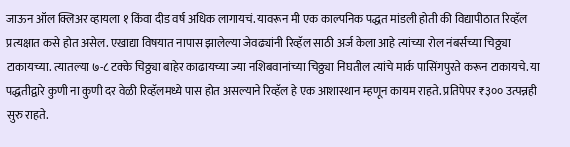जाऊन ऑल क्लिअर व्हायला १ किंवा दीड वर्ष अधिक लागायचं. यावरून मी एक काल्पनिक पद्धत मांडली होती की विद्यापीठात रिव्हॅल प्रत्यक्षात कसे होत असेल. एखाद्या विषयात नापास झालेल्या जेवढ्यांनी रिव्हॅल साठी अर्ज केला आहे त्यांच्या रोल नंबर्सच्या चिठ्ठ्या टाकायच्या. त्यातल्या ७-८ टक्के चिठ्ठ्या बाहेर काढायच्या ज्या नशिबवानांच्या चिठ्ठ्या निघतील त्यांचे मार्क पासिंगपुरते करून टाकायचे. या पद्धतीद्वारे कुणी ना कुणी दर वेळी रिव्हॅलमध्ये पास होत असल्याने रिव्हॅल हे एक आशास्थान म्हणून कायम राहते. प्रतिपेपर ₹३०० उत्पन्नही सुरु राहते.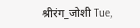श्रीरंग_जोशी Tue,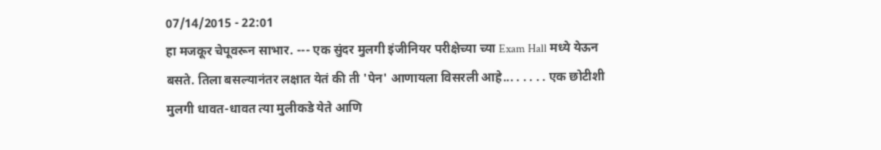07/14/2015 - 22:01
हा मजकूर चेपूवरून साभार. --- एक सुंदर मुलगी इंजीनियर परीक्षेच्या च्या Exam Hall मध्ये येऊन बसते. तिला बसल्यानंतर लक्षात येतं की ती 'पेन' आणायला विसरली आहे... . . . . . एक छोटीशी मुलगी धावत-धावत त्या मुलीकडे येते आणि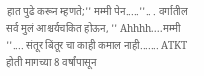हात पुढे करून म्हणते;'' मम्मी पेन.....''.. . वर्गातील सर्व मुलं आश्चर्यचकित होऊन, '' Ahhhh....मम्मी ''.... संतूर बिंतूर चा काही कमाल नाही....... ATKT होती मागच्या 8 वर्षांपासून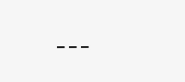---